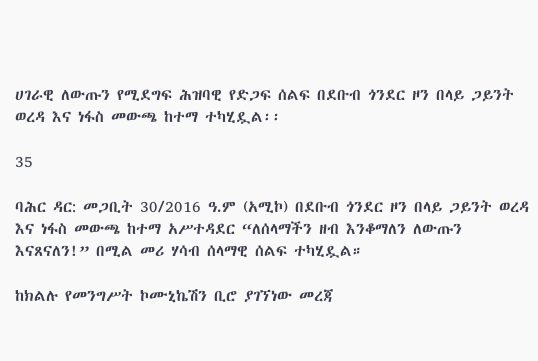ሀገራዊ ለውጡን የሚደግፍ ሕዝባዊ የድጋፍ ሰልፍ በደቡብ ጎንደር ዞን በላይ ጋይንት ወረዳ እና ነፋስ መውጫ ከተማ ተካሂዷል፡፡

35

ባሕር ዳር: መጋቢት 30/2016 ዓ.ም (አሚኮ) በደቡብ ጎንደር ዞን በላይ ጋይንት ወረዳ እና ነፋስ መውጫ ከተማ አሥተዳደር “ለሰላማችን ዘብ እንቆማለን ለውጡን እናጸናለን!” በሚል መሪ ሃሳብ ሰላማዊ ሰልፍ ተካሂዷል።

ከክልሉ የመንግሥት ኮሙኒኬሽን ቢሮ ያገኘነው መረጃ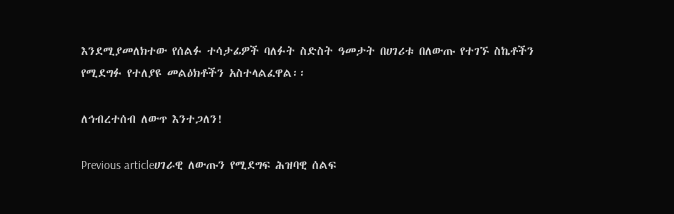እንደሚያመለክተው የሰልፉ ተሳታፊዎች ባለፉት ስድስት ዓመታት በሀገሪቱ በለውጡ የተገኙ ስኬቶችን የሚደግፉ የተለያዩ መልዕክቶችን አስተላልፈዋል፡፡

ለኅብረተሰብ ለውጥ እንተጋለን!

Previous articleሀገራዊ ለውጡን የሚደግፍ ሕዝባዊ ሰልፍ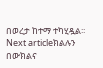በወረታ ከተማ ተካሂዷል፡፡
Next articleክልሉን በውክልና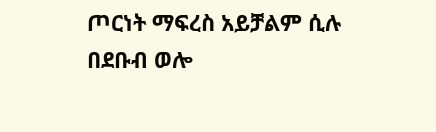ጦርነት ማፍረስ አይቻልም ሲሉ በደቡብ ወሎ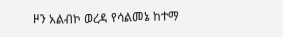ዞን አልብኮ ወረዳ የሳልመኔ ከተማ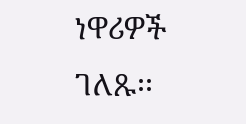ነዋሪዎች ገለጹ፡፡